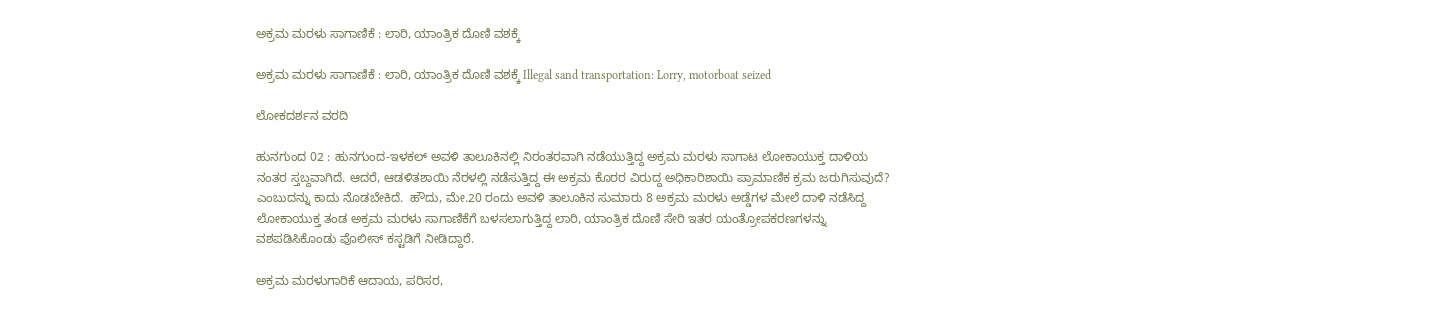ಅಕ್ರಮ ಮರಳು ಸಾಗಾಣಿಕೆ : ಲಾರಿ, ಯಾಂತ್ರಿಕ ದೊಣಿ ವಶಕ್ಕೆ

ಅಕ್ರಮ ಮರಳು ಸಾಗಾಣಿಕೆ : ಲಾರಿ, ಯಾಂತ್ರಿಕ ದೊಣಿ ವಶಕ್ಕೆ Illegal sand transportation: Lorry, motorboat seized

ಲೋಕದರ್ಶನ ವರದಿ

ಹುನಗುಂದ 02 : ಹುನಗುಂದ-ಇಳಕಲ್ ಅವಳಿ ತಾಲೂಕಿನಲ್ಲಿ ನಿರಂತರವಾಗಿ ನಡೆಯುತ್ತಿದ್ದ ಅಕ್ರಮ ಮರಳು ಸಾಗಾಟ ಲೋಕಾಯುಕ್ತ ದಾಳಿಯ ನಂತರ ಸ್ತಬ್ದವಾಗಿದೆ. ಆದರೆ, ಆಡಳಿತಶಾಯಿ ನೆರಳಲ್ಲಿ ನಡೆಸುತ್ತಿದ್ದ ಈ ಅಕ್ರಮ ಕೊರರ ವಿರುದ್ದ ಅಧಿಕಾರಿಶಾಯಿ ಪ್ರಾಮಾಣಿಕ ಕ್ರಮ ಜರುಗಿಸುವುದೆ? ಎಂಬುದನ್ನು ಕಾದು ನೊಡಬೇಕಿದೆ.  ಹೌದು, ಮೇ.20 ರಂದು ಅವಳಿ ತಾಲೂಕಿನ ಸುಮಾರು 8 ಅಕ್ರಮ ಮರಳು ಅಡ್ಡೆಗಳ ಮೇಲೆ ದಾಳಿ ನಡೆಸಿದ್ದ ಲೋಕಾಯುಕ್ತ ತಂಡ ಅಕ್ರಮ ಮರಳು ಸಾಗಾಣಿಕೆಗೆ ಬಳಸಲಾಗುತ್ತಿದ್ದ ಲಾರಿ, ಯಾಂತ್ರಿಕ ದೊಣಿ ಸೇರಿ ಇತರ ಯಂತ್ರೋಪಕರಣಗಳನ್ನು ವಶಪಡಿಸಿಕೊಂಡು ಪೊಲೀಸ್ ಕಸ್ಟಡಿಗೆ ನೀಡಿದ್ದಾರೆ.

ಅಕ್ರಮ ಮರಳುಗಾರಿಕೆ ಆದಾಯ, ಪರಿಸರ,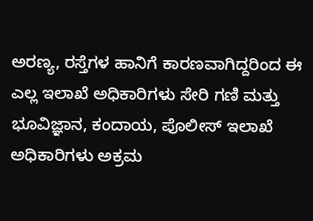ಅರಣ್ಯ, ರಸ್ತೆಗಳ ಹಾನಿಗೆ ಕಾರಣವಾಗಿದ್ದರಿಂದ ಈ ಎಲ್ಲ ಇಲಾಖೆ ಅಧಿಕಾರಿಗಳು ಸೇರಿ ಗಣಿ ಮತ್ತು ಭೂವಿಜ್ಞಾನ, ಕಂದಾಯ, ಪೊಲೀಸ್ ಇಲಾಖೆ ಅಧಿಕಾರಿಗಳು ಅಕ್ರಮ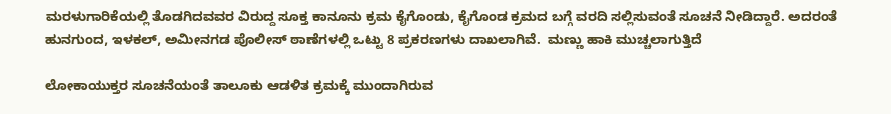ಮರಳುಗಾರಿಕೆಯಲ್ಲಿ ತೊಡಗಿದವವರ ವಿರುದ್ದ ಸೂಕ್ತ ಕಾನೂನು ಕ್ರಮ ಕೈಗೊಂಡು, ಕೈಗೊಂಡ ಕ್ರಮದ ಬಗ್ಗೆ ವರದಿ ಸಲ್ಲಿಸುವಂತೆ ಸೂಚನೆ ನೀಡಿದ್ದಾರೆ. ಅದರಂತೆ ಹುನಗುಂದ, ಇಳಕಲ್, ಅಮೀನಗಡ ಪೊಲೀಸ್ ಠಾಣೆಗಳಲ್ಲಿ ಒಟ್ಟು 8 ಪ್ರಕರಣಗಳು ದಾಖಲಾಗಿವೆ.  ಮಣ್ಣು ಹಾಕಿ ಮುಚ್ಚಲಾಗುತ್ತಿದೆ

ಲೋಕಾಯುಕ್ತರ ಸೂಚನೆಯಂತೆ ತಾಲೂಕು ಆಡಳಿತ ಕ್ರಮಕ್ಕೆ ಮುಂದಾಗಿರುವ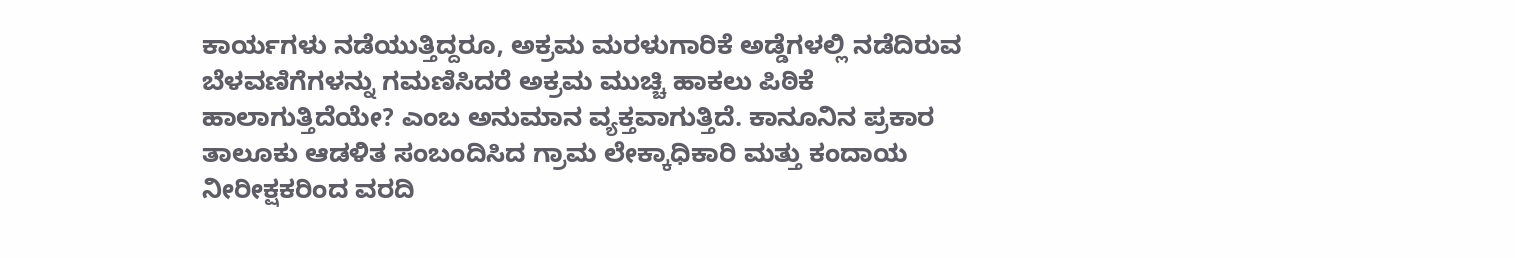ಕಾರ್ಯಗಳು ನಡೆಯುತ್ತಿದ್ದರೂ, ಅಕ್ರಮ ಮರಳುಗಾರಿಕೆ ಅಡ್ಡೆಗಳಲ್ಲಿ ನಡೆದಿರುವ ಬೆಳವಣಿಗೆಗಳನ್ನು ಗಮಣಿಸಿದರೆ ಅಕ್ರಮ ಮುಚ್ಚಿ ಹಾಕಲು ಪಿಠಿಕೆ ಹಾಲಾಗುತ್ತಿದೆಯೇ? ಎಂಬ ಅನುಮಾನ ವ್ಯಕ್ತವಾಗುತ್ತಿದೆ. ಕಾನೂನಿನ ಪ್ರಕಾರ ತಾಲೂಕು ಆಡಳಿತ ಸಂಬಂದಿಸಿದ ಗ್ರಾಮ ಲೇಕ್ಕಾಧಿಕಾರಿ ಮತ್ತು ಕಂದಾಯ ನೀರೀಕ್ಷಕರಿಂದ ವರದಿ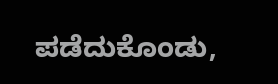ಪಡೆದುಕೊಂಡು,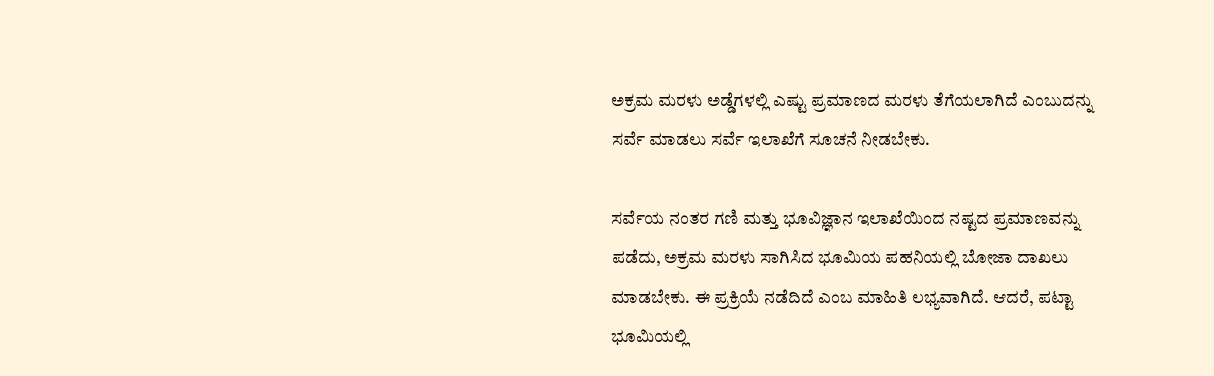ಅಕ್ರಮ ಮರಳು ಅಡ್ಡೆಗಳಲ್ಲಿ ಎಷ್ಟು ಪ್ರಮಾಣದ ಮರಳು ತೆಗೆಯಲಾಗಿದೆ ಎಂಬುದನ್ನು ಸರ್ವೆ ಮಾಡಲು ಸರ್ವೆ ಇಲಾಖೆಗೆ ಸೂಚನೆ ನೀಡಬೇಕು.

ಸರ್ವೆಯ ನಂತರ ಗಣಿ ಮತ್ತು ಭೂವಿಜ್ಞಾನ ಇಲಾಖೆಯಿಂದ ನಷ್ಟದ ಪ್ರಮಾಣವನ್ನು ಪಡೆದು, ಅಕ್ರಮ ಮರಳು ಸಾಗಿಸಿದ ಭೂಮಿಯ ಪಹನಿಯಲ್ಲಿ ಬೋಜಾ ದಾಖಲು ಮಾಡಬೇಕು. ಈ ಪ್ರಕ್ರಿಯೆ ನಡೆದಿದೆ ಎಂಬ ಮಾಹಿತಿ ಲಭ್ಯವಾಗಿದೆ. ಆದರೆ, ಪಟ್ಟಾ ಭೂಮಿಯಲ್ಲಿ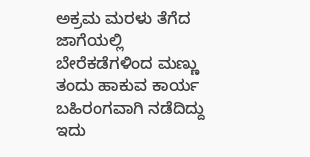ಅಕ್ರಮ ಮರಳು ತೆಗೆದ ಜಾಗೆಯಲ್ಲಿ ಬೇರೆಕಡೆಗಳಿಂದ ಮಣ್ಣು ತಂದು ಹಾಕುವ ಕಾರ್ಯ ಬಹಿರಂಗವಾಗಿ ನಡೆದಿದ್ದು ಇದು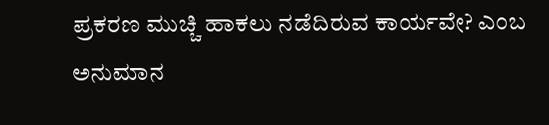ಪ್ರಕರಣ ಮುಚ್ಚಿ ಹಾಕಲು ನಡೆದಿರುವ ಕಾರ್ಯವೇ? ಎಂಬ ಅನುಮಾನ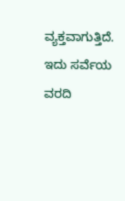ವ್ಯಕ್ತವಾಗುತ್ತಿದೆ. ಇದು ಸರ್ವೆಯ ವರದಿ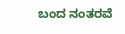ಬಂದ ನಂತರವೆ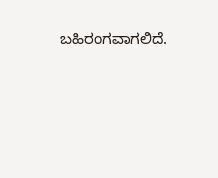ಬಹಿರಂಗವಾಗಲಿದೆ.